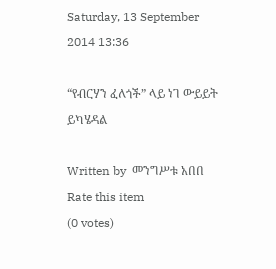Saturday, 13 September 2014 13:36

“የብርሃን ፈለጎች” ላይ ነገ ውይይት ይካሄዳል

Written by  መንግሥቱ አበበ
Rate this item
(0 votes)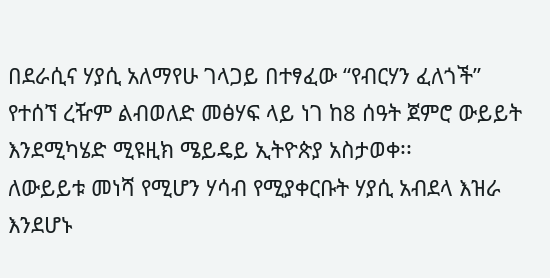በደራሲና ሃያሲ አለማየሁ ገላጋይ በተፃፈው “የብርሃን ፈለጎች” የተሰኘ ረዥም ልብወለድ መፅሃፍ ላይ ነገ ከ8 ሰዓት ጀምሮ ውይይት እንደሚካሄድ ሚዩዚክ ሜይዴይ ኢትዮጵያ አስታወቀ፡፡
ለውይይቱ መነሻ የሚሆን ሃሳብ የሚያቀርቡት ሃያሲ አብደላ እዝራ እንደሆኑ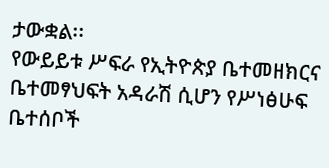ታውቋል፡፡
የውይይቱ ሥፍራ የኢትዮጵያ ቤተመዘክርና ቤተመፃህፍት አዳራሽ ሲሆን የሥነፅሁፍ ቤተሰቦች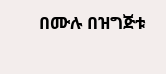በሙሉ በዝግጅቱ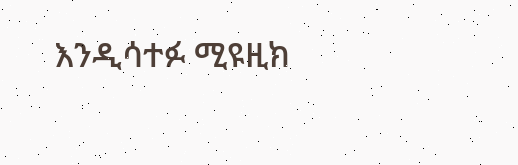እንዲሳተፉ ሚዩዚክ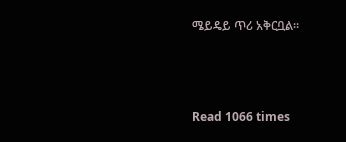ሜይዴይ ጥሪ አቅርቧል፡፡



Read 1066 times